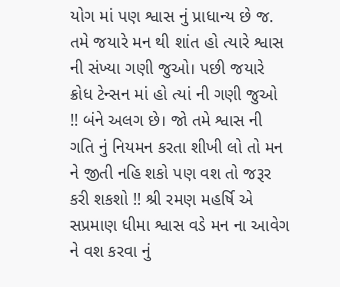યોગ માં પણ શ્વાસ નું પ્રાધાન્ય છે જ. તમે જયારે મન થી શાંત હો ત્યારે શ્વાસ ની સંખ્યા ગણી જુઓ। પછી જયારે ક્રોધ ટેન્સન માં હો ત્યાં ની ગણી જુઓ !! બંને અલગ છે। જો તમે શ્વાસ ની ગતિ નું નિયમન કરતા શીખી લો તો મન ને જીતી નહિ શકો પણ વશ તો જરૂર કરી શકશો !! શ્રી રમણ મહર્ષિ એ સપ્રમાણ ધીમા શ્વાસ વડે મન ના આવેગ ને વશ કરવા નું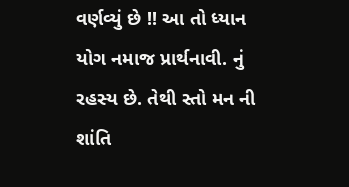વર્ણવ્યું છે !! આ તો ધ્યાન યોગ નમાજ પ્રાર્થનાવી. નું રહસ્ય છે. તેથી સ્તો મન ની શાંતિ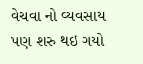વેચવા નો વ્યવસાય પણ શરુ થઇ ગયો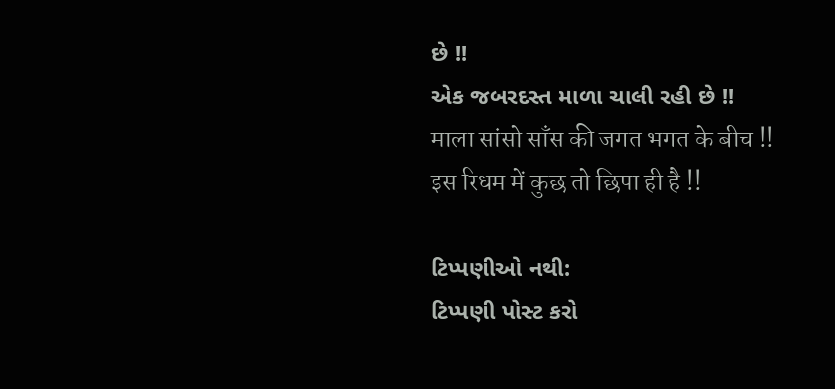છે !!
એક જબરદસ્ત માળા ચાલી રહી છે !!
माला सांसो साँस की जगत भगत के बीच !!
इस रिधम में कुछ तो छिपा ही है !!

ટિપ્પણીઓ નથી:
ટિપ્પણી પોસ્ટ કરો